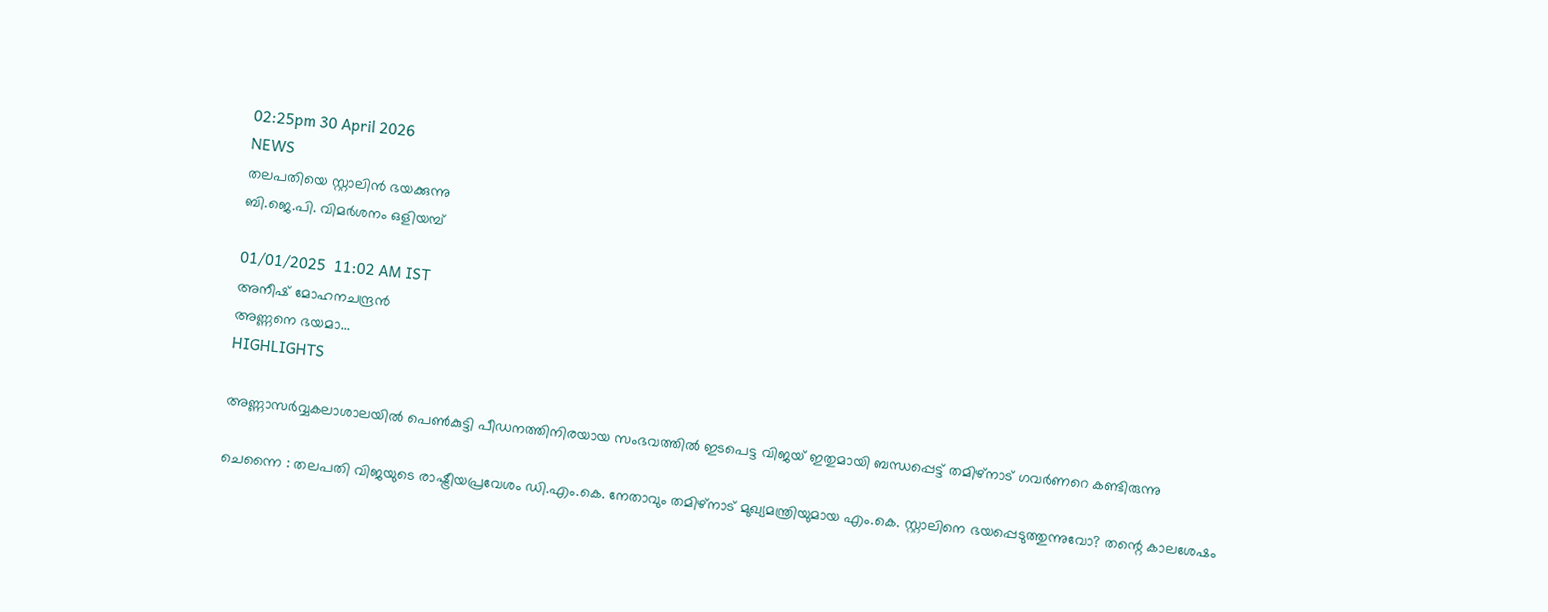02:25pm 30 April 2026
NEWS
തലപതിയെ സ്റ്റാലിൻ ഭയക്കുന്നു
ബി.ജെ.പി. വിമര്‍ശനം ഒളിയമ്പ്

01/01/2025  11:02 AM IST
അനീഷ് മോഹനചന്ദ്രന്‍
അണ്ണനെ ഭയമാ...
HIGHLIGHTS

അണ്ണാസര്‍വ്വകലാശാലയിൽ പെൺകുട്ടി പീഡനത്തിനിരയായ സംഭവത്തിൽ ഇടപെട്ട വിജയ് ഇതുമായി ബന്ധപ്പെട്ട് തമിഴ്നാട് ഗവര്‍‌ണറെ കണ്ടിരുന്നു

ചെന്നൈ : തലപതി വിജയുടെ രാഷ്ട്രീയപ്രവേശം ഡി.എം.കെ. നേതാവും തമിഴ്നാട് മുഖ്യമന്ത്രിയുമായ എം.കെ. സ്റ്റാലിനെ ഭയപ്പെടുത്തുന്നുവോ? തന്റെ കാലശേഷം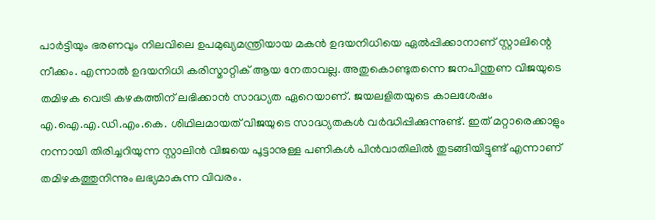പാര്‍ട്ടിയും ഭരണവും നിലവിലെ ഉപമുഖ്യമന്ത്രിയായ മകൻ ഉദയനിധിയെ ഏൽപ്പിക്കാനാണ് സ്റ്റാലിന്റെ നീക്കം. എന്നാൽ ഉദയനിധി കരിസ്മാറ്റിക് ആയ നേതാവല്ല. അതുകൊണ്ടുതന്നെ ജനപിന്തുണ വിജയുടെ തമിഴക വെട്രി കഴകത്തിന് ലഭിക്കാൻ സാദ്ധ്യത ഏറെയാണ്. ജയലളിതയുടെ കാലശേഷം എ.ഐ.എ.ഡി.എം.കെ. ശിഥിലമായത് വിജയുടെ സാദ്ധ്യതകൾ വര്‍ദ്ധിപ്പിക്കുന്നുണ്ട്. ഇത് മറ്റാരെക്കാളും നന്നായി തിരിച്ചറിയുന്ന സ്റ്റാലിൻ വിജയെ പൂട്ടാനുള്ള പണികൾ പിൻവാതിലിൽ തുടങ്ങിയിട്ടുണ്ട് എന്നാണ് തമിഴകത്തുനിന്നും ലഭ്യമാകുന്ന വിവരം.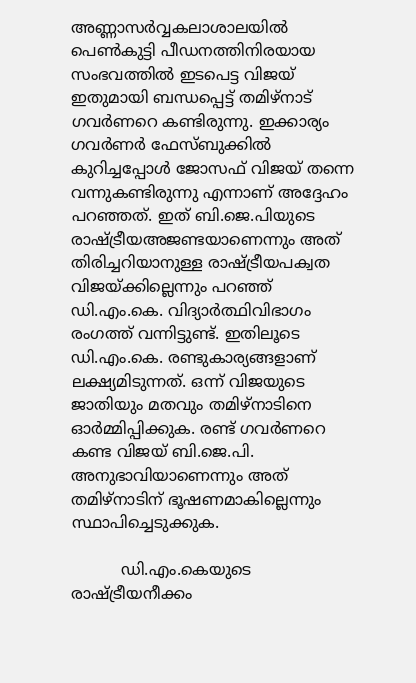അണ്ണാസര്‍വ്വകലാശാലയിൽ പെൺകുട്ടി പീഡനത്തിനിരയായ സംഭവത്തിൽ ഇടപെട്ട വിജയ് ഇതുമായി ബന്ധപ്പെട്ട് തമിഴ്നാട് ഗവര്‍‌ണറെ കണ്ടിരുന്നു. ഇക്കാര്യം ഗവര്‍ണര്‍ ഫേസ്ബുക്കിൽ കുറിച്ചപ്പോൾ ജോസഫ് വിജയ് തന്നെ വന്നുകണ്ടിരുന്നു എന്നാണ് അദ്ദേഹം പറഞ്ഞത്. ഇത് ബി.ജെ.പിയുടെ രാഷ്ട്രീയഅജണ്ടയാണെന്നും അത് തിരിച്ചറിയാനുള്ള രാഷ്ട്രീയപക്വത വിജയ്ക്കില്ലെന്നും പറഞ്ഞ് ഡി.എം.കെ. വിദ്യാര്‍ത്ഥിവിഭാഗം രംഗത്ത് വന്നിട്ടുണ്ട്. ഇതിലൂടെ ഡി.എം.കെ. രണ്ടുകാര്യങ്ങളാണ് ലക്ഷ്യമിടുന്നത്. ഒന്ന് വിജയുടെ ജാതിയും മതവും തമിഴ്നാടിനെ ഓര്‍മ്മിപ്പിക്കുക. രണ്ട് ഗവര്‍ണറെ കണ്ട വിജയ് ബി.ജെ.പി. അനുഭാവിയാണെന്നും അത് തമിഴ്നാടിന് ഭൂഷണമാകില്ലെന്നും സ്ഥാപിച്ചെടുക്കുക.

          ഡി.എം.കെയുടെ രാഷ്ട്രീയനീക്കം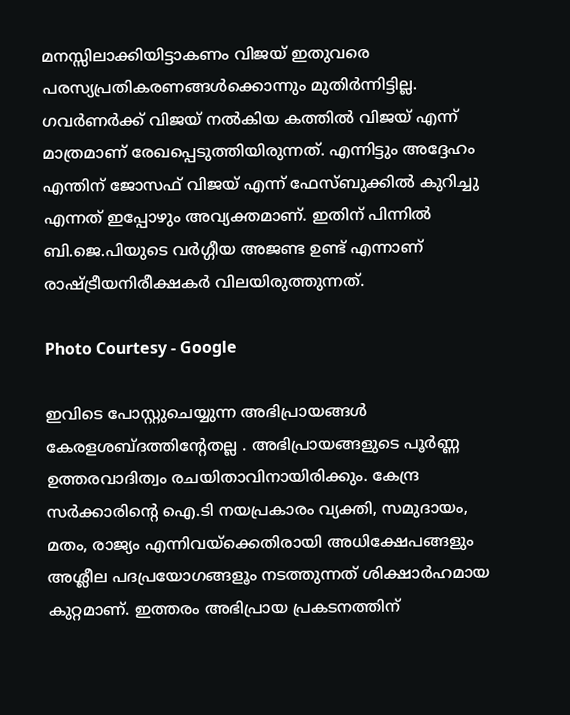മനസ്സിലാക്കിയിട്ടാകണം വിജയ് ഇതുവരെ പരസ്യപ്രതികരണങ്ങൾക്കൊന്നും മുതിര്‍ന്നിട്ടില്ല. ഗവര്‍ണര്‍ക്ക് വിജയ് നൽകിയ കത്തിൽ വിജയ് എന്ന് മാത്രമാണ് രേഖപ്പെടുത്തിയിരുന്നത്. എന്നിട്ടും അദ്ദേഹം എന്തിന് ജോസഫ് വിജയ് എന്ന് ഫേസ്ബുക്കിൽ കുറിച്ചു എന്നത് ഇപ്പോഴും അവ്യക്തമാണ്. ഇതിന് പിന്നിൽ ബി.ജെ.പിയുടെ വര്‍ഗ്ഗീയ അജണ്ട ഉണ്ട് എന്നാണ് രാഷ്ട്രീയനിരീക്ഷകര്‍ വിലയിരുത്തുന്നത്.

Photo Courtesy - Google

ഇവിടെ പോസ്റ്റുചെയ്യുന്ന അഭിപ്രായങ്ങള്‍ കേരളശബ്‌ദത്തിന്റേതല്ല . അഭിപ്രായങ്ങളുടെ പൂര്‍ണ്ണ ഉത്തരവാദിത്വം രചയിതാവിനായിരിക്കും. കേന്ദ്ര സർക്കാരിന്റെ ഐ.ടി നയപ്രകാരം വ്യക്തി, സമുദായം, മതം, രാജ്യം എന്നിവയ്ക്കെതിരായി അധിക്ഷേപങ്ങളും അശ്ലീല പദപ്രയോഗങ്ങളൂം നടത്തുന്നത് ശിക്ഷാര്‍ഹമായ കുറ്റമാണ്. ഇത്തരം അഭിപ്രായ പ്രകടനത്തിന്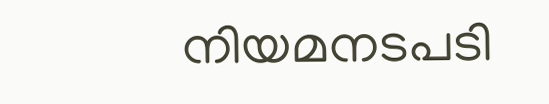നിയമനടപടി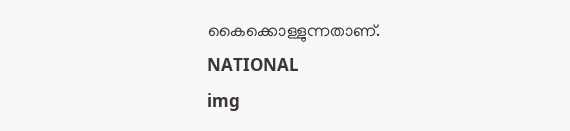കൈക്കൊള്ളുന്നതാണ്.
NATIONAL
img